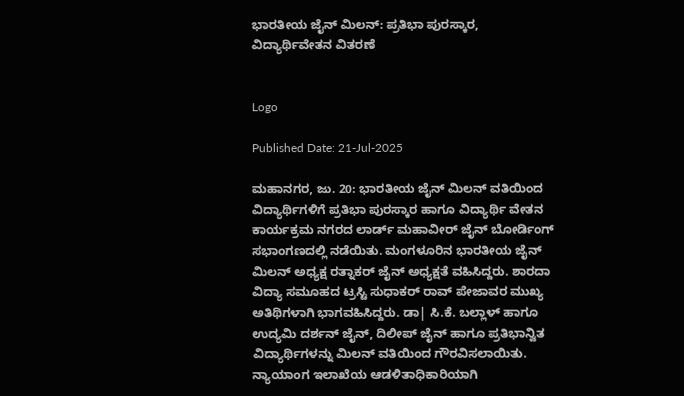ಭಾರತೀಯ ಜೈನ್ ಮಿಲನ್‌: ಪ್ರತಿಭಾ ಪುರಸ್ಕಾರ, ವಿದ್ಯಾರ್ಥಿವೇತನ ವಿತರಣೆ


Logo

Published Date: 21-Jul-2025

ಮಹಾನಗರ, ಜು. 20: ಭಾರತೀಯ ಜೈನ್ ಮಿಲನ್ ವತಿಯಿಂದ ವಿದ್ಯಾರ್ಥಿಗಳಿಗೆ ಪ್ರತಿಭಾ ಪುರಸ್ಕಾರ ಹಾಗೂ ವಿದ್ಯಾರ್ಥಿ ವೇತನ ಕಾರ್ಯಕ್ರಮ ನಗರದ ಲಾರ್ಡ್ ಮಹಾವೀರ್ ಜೈನ್ ಬೋರ್ಡಿಂಗ್‌ ಸಭಾಂಗಣದಲ್ಲಿ ನಡೆಯಿತು. ಮಂಗಳೂರಿನ ಭಾರತೀಯ ಜೈನ್ ಮಿಲನ್ ಅಧ್ಯಕ್ಷ ರತ್ನಾಕರ್ ಜೈನ್ ಅಧ್ಯಕ್ಷತೆ ವಹಿಸಿದ್ದರು. ಶಾರದಾ ವಿದ್ಯಾ ಸಮೂಹದ ಟ್ರಸ್ಟಿ ಸುಧಾಕರ್ ರಾವ್‌ ಪೇಜಾವರ ಮುಖ್ಯ ಅತಿಥಿಗಳಾಗಿ ಭಾಗವಹಿಸಿದ್ದರು. ಡಾ| ಸಿ.ಕೆ. ಬಲ್ಲಾಳ್ ಹಾಗೂ ಉದ್ಯಮಿ ದರ್ಶನ್ ಜೈನ್‌, ದಿಲೀಪ್‌ ಜೈನ್‌ ಹಾಗೂ ಪ್ರತಿಭಾನ್ವಿತ ವಿದ್ಯಾರ್ಥಿಗಳನ್ನು ಮಿಲನ್‌ ವತಿಯಿಂದ ಗೌರವಿಸಲಾಯಿತು. ನ್ಯಾಯಾಂಗ ಇಲಾಖೆಯ ಆಡಳಿತಾಧಿಕಾರಿಯಾಗಿ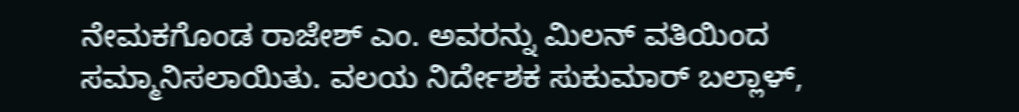ನೇಮಕಗೊಂಡ ರಾಜೇಶ್ ಎಂ. ಅವರನ್ನು ಮಿಲನ್ ವತಿಯಿಂದ ಸಮ್ಮಾನಿಸಲಾಯಿತು. ವಲಯ ನಿರ್ದೇಶಕ ಸುಕುಮಾರ್ ಬಲ್ಲಾಳ್,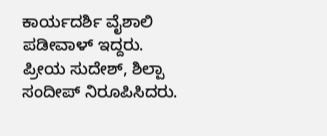ಕಾರ್ಯದರ್ಶಿ ವೈಶಾಲಿ ಪಡೀವಾಳ್ ಇದ್ದರು. ಪ್ರೀಯ ಸುದೇಶ್, ಶಿಲ್ಪಾ ಸಂದೀಪ್ ನಿರೂಪಿಸಿದರು.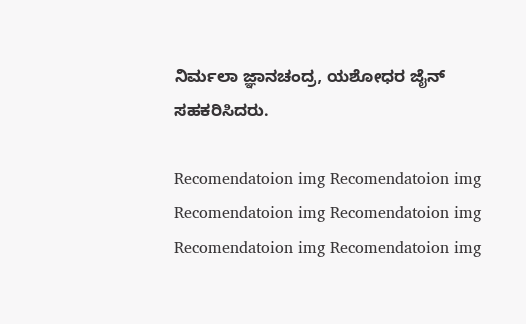ನಿರ್ಮಲಾ ಜ್ಞಾನಚಂದ್ರ, ಯಶೋಧರ ಜೈನ್‌ ಸಹಕರಿಸಿದರು.

Recomendatoion img Recomendatoion img Recomendatoion img Recomendatoion img Recomendatoion img Recomendatoion img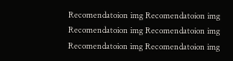Recomendatoion img Recomendatoion img Recomendatoion img Recomendatoion img Recomendatoion img Recomendatoion img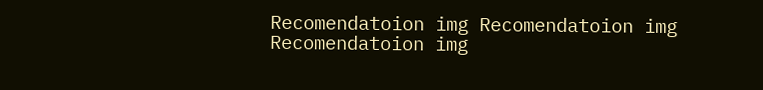Recomendatoion img Recomendatoion img Recomendatoion img